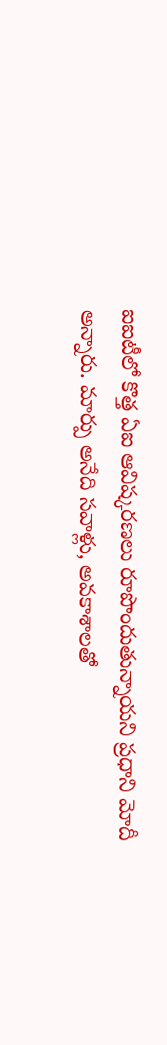ఐఐటీలో కొత్త ఏఐ ఆవిష్కరణలు రూపొందుతున్నాయని ప్రధాని మోదీ అన్నారు. మార్పు అనేది సవాళ్లు, అవకాశాలతో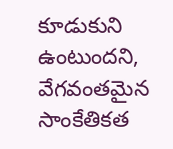కూడుకుని ఉంటుందని, వేగవంతమైన సాంకేతికత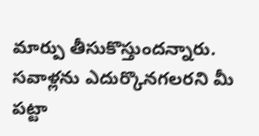మార్పు తీసుకొస్తుందన్నారు. సవాళ్లను ఎదుర్కొనగలరని మీ పట్టా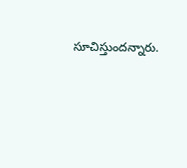సూచిస్తుందన్నారు.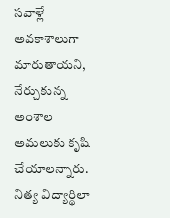సవాళ్లే అవకాశాలుగా మారుతాయని, నేర్చుకున్న అంశాల అమలుకు కృషి చేయాలన్నారు. నిత్య విద్యార్థిలా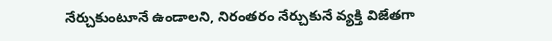నేర్చుకుంటూనే ఉండాలని, నిరంతరం నేర్చుకునే వ్యక్తి విజేతగా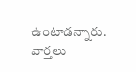ఉంటాడన్నారు.
వార్తలు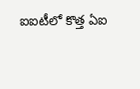ఐఐటీలో కొత్త ఏఐ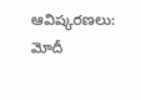ఆవిష్కరణలు: మోదీ